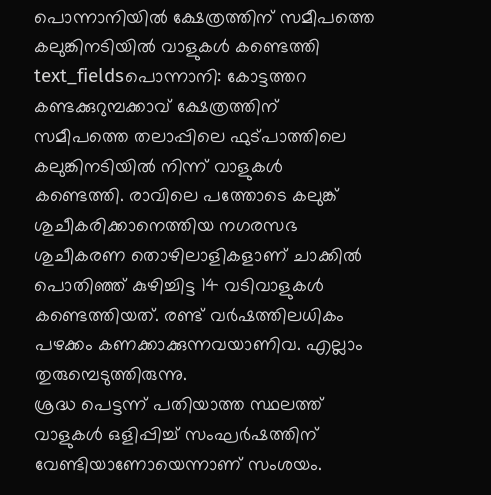പൊന്നാനിയിൽ ക്ഷേത്രത്തിന് സമീപത്തെ കലുങ്കിനടിയിൽ വാളുകൾ കണ്ടെത്തി
text_fieldsപൊന്നാനി: കോട്ടത്തറ കണ്ടക്കുറുമ്പക്കാവ് ക്ഷേത്രത്തിന് സമീപത്തെ തലാപ്പിലെ ഫുട്പാത്തിലെ കലുങ്കിനടിയിൽ നിന്ന് വാളുകൾ കണ്ടെത്തി. രാവിലെ പത്തോടെ കലുങ്ക് ശുചീകരിക്കാനെത്തിയ നഗരസഭ ശുചീകരണ തൊഴിലാളികളാണ് ചാക്കിൽ പൊതിഞ്ഞ് കുഴിച്ചിട്ട 14 വടിവാളുകൾ കണ്ടെത്തിയത്. രണ്ട് വർഷത്തിലധികം പഴക്കം കണക്കാക്കുന്നവയാണിവ. എല്ലാം തുരുമ്പെടുത്തിരുന്നു.
ശ്രദ്ധ പെട്ടന്ന് പതിയാത്ത സ്ഥലത്ത് വാളുകൾ ഒളിപ്പിച്ച് സംഘർഷത്തിന് വേണ്ടിയാണോയെന്നാണ് സംശയം.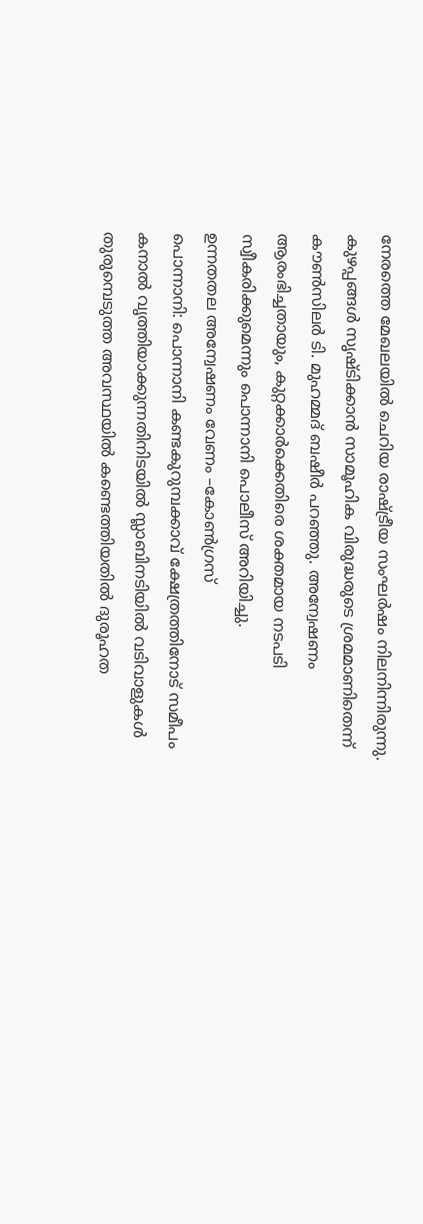നേരത്തെ മേഖലയിൽ ചെറിയ രാഷ്ട്രീയ സംഘർഷം നിലനിന്നിരുന്നു.
കുഴപ്പങ്ങൾ സൃഷ്ടിക്കാൻ സാമൂഹിക വിരുദ്ധരുടെ ശ്രമമാണിതെന്ന് കൗൺസിലർ ടി. മുഹമ്മദ് ബഷീർ പറഞ്ഞു. അന്വേഷണം ആരംഭിച്ചതായും, കുറ്റക്കാർക്കെതിരെ ശക്തമായ നടപടി സ്വീകരിക്കുമെന്നും പൊന്നാനി പൊലീസ് അറിയിച്ചു.
ഉന്നതതല അന്വേഷണം വേണം –കോൺഗ്രസ്
പൊന്നാനി: പൊന്നാനി കണ്ടകുറുമ്പക്കാവ് ക്ഷേത്രത്തിനോട് സമീപം കനാൽ വൃത്തിയാക്കുന്നതിനിടയിൽ സ്ലാബിനടിയിൽ വടിവാളുകൾ തുരുമ്പെടുത്ത അവസ്ഥയിൽ കണ്ടെത്തിയതിൽ ദുരൂഹത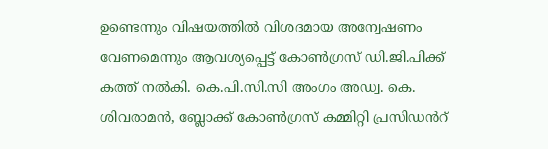ഉണ്ടെന്നും വിഷയത്തിൽ വിശദമായ അന്വേഷണം വേണമെന്നും ആവശ്യപ്പെട്ട് കോൺഗ്രസ് ഡി.ജി.പിക്ക് കത്ത് നൽകി. കെ.പി.സി.സി അംഗം അഡ്വ. കെ. ശിവരാമൻ, ബ്ലോക്ക് കോൺഗ്രസ് കമ്മിറ്റി പ്രസിഡൻറ്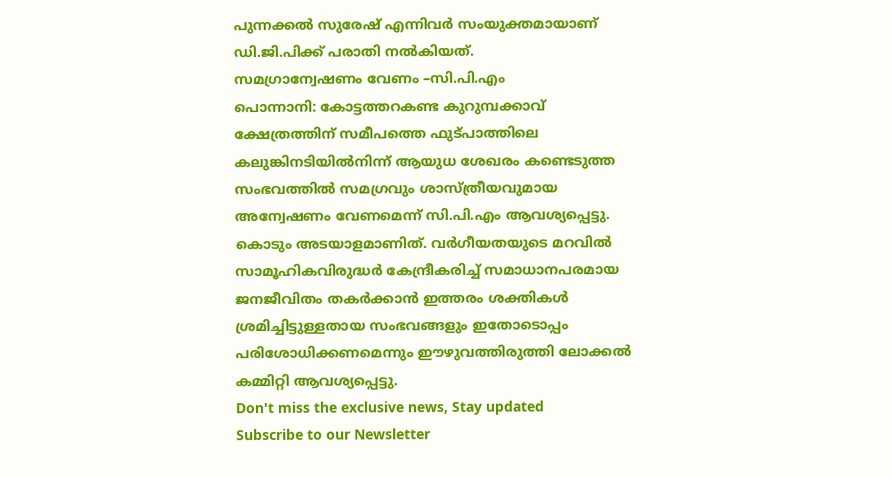പുന്നക്കൽ സുരേഷ് എന്നിവർ സംയുക്തമായാണ് ഡി.ജി.പിക്ക് പരാതി നൽകിയത്.
സമഗ്രാന്വേഷണം വേണം –സി.പി.എം
പൊന്നാനി: കോട്ടത്തറകണ്ട കുറുമ്പക്കാവ് ക്ഷേത്രത്തിന് സമീപത്തെ ഫുട്പാത്തിലെ കലുങ്കിനടിയിൽനിന്ന് ആയുധ ശേഖരം കണ്ടെടുത്ത സംഭവത്തിൽ സമഗ്രവും ശാസ്ത്രീയവുമായ അന്വേഷണം വേണമെന്ന് സി.പി.എം ആവശ്യപ്പെട്ടു. കൊടും അടയാളമാണിത്. വർഗീയതയുടെ മറവിൽ സാമൂഹികവിരുദ്ധർ കേന്ദ്രീകരിച്ച് സമാധാനപരമായ ജനജീവിതം തകർക്കാൻ ഇത്തരം ശക്തികൾ ശ്രമിച്ചിട്ടുള്ളതായ സംഭവങ്ങളും ഇതോടൊപ്പം പരിശോധിക്കണമെന്നും ഈഴുവത്തിരുത്തി ലോക്കൽ കമ്മിറ്റി ആവശ്യപ്പെട്ടു.
Don't miss the exclusive news, Stay updated
Subscribe to our Newsletter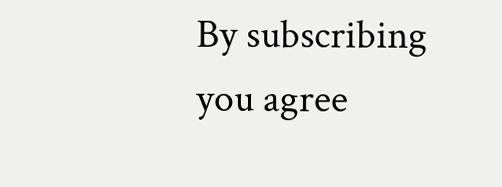By subscribing you agree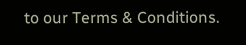to our Terms & Conditions.